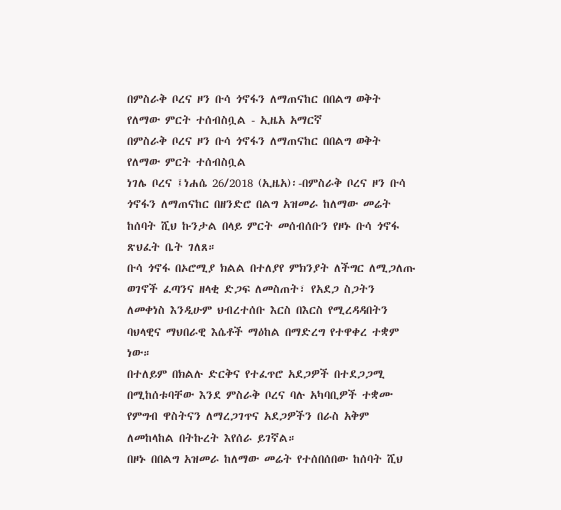በምስራቅ ቦረና ዞን ቡሳ ጎኖፋን ለማጠናከር በበልግ ወቅት የለማው ምርት ተሰብስቧል - ኢዜአ አማርኛ
በምስራቅ ቦረና ዞን ቡሳ ጎኖፋን ለማጠናከር በበልግ ወቅት የለማው ምርት ተሰብስቧል
ነገሌ ቦረና ፤ነሐሴ 26/2018 (ኢዜአ)፡-በምስራቅ ቦረና ዞን ቡሳ ጎኖፋን ለማጠናከር በዘንድሮ በልግ አዝመራ ከለማው መሬት ከሰባት ሺህ ኩንታል በላይ ምርት መሰብሰቡን የዞኑ ቡሳ ጎኖፋ ጽህፈት ቤት ገለጸ።
ቡሳ ጎኖፋ በኦሮሚያ ክልል በተለያየ ምክንያት ለችግር ለሚጋለጡ ወገኖች ፈጣንና ዘላቂ ድጋፍ ለመስጠት፣ የአደጋ ስጋትን ለመቀነስ እንዲሁም ህብረተሰቡ እርስ በእርስ የሚረዳዳበትን ባህላዊና ማህበራዊ እሴቶች ማዕከል በማድረግ የተዋቀረ ተቋም ነው።
በተለይም በክልሉ ድርቅና የተፈጥሮ አደጋዎች በተደጋጋሚ በሚከሰቱባቸው እንደ ምስራቅ ቦረና ባሉ አካባቢዎች ተቋሙ የምግብ ዋስትናን ለማረጋገጥና አደጋዎችን በራስ አቅም ለመከላከል በትኩረት እየሰራ ይገኛል።
በዞኑ በበልግ አዝመራ ከለማው መሬት የተሰበሰበው ከሰባት ሺህ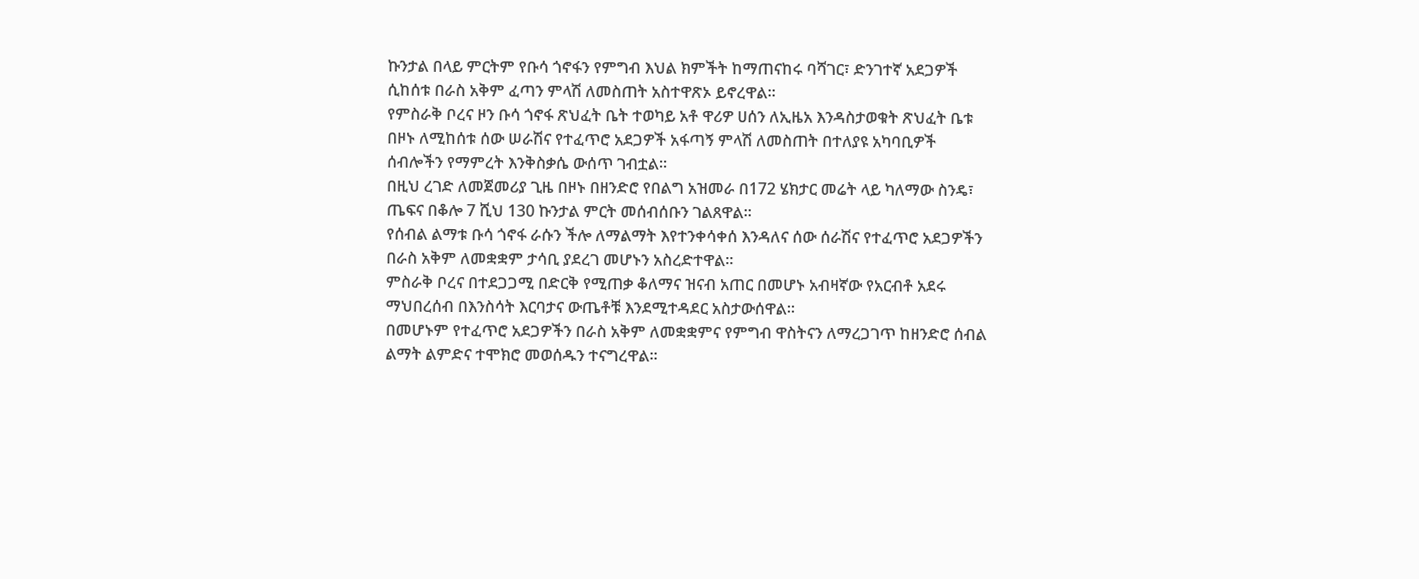ኩንታል በላይ ምርትም የቡሳ ጎኖፋን የምግብ እህል ክምችት ከማጠናከሩ ባሻገር፣ ድንገተኛ አደጋዎች ሲከሰቱ በራስ አቅም ፈጣን ምላሽ ለመስጠት አስተዋጽኦ ይኖረዋል።
የምስራቅ ቦረና ዞን ቡሳ ጎኖፋ ጽህፈት ቤት ተወካይ አቶ ዋሪዎ ሀሰን ለኢዜአ እንዳስታወቁት ጽህፈት ቤቱ በዞኑ ለሚከሰቱ ሰው ሠራሽና የተፈጥሮ አደጋዎች አፋጣኝ ምላሽ ለመስጠት በተለያዩ አካባቢዎች ሰብሎችን የማምረት እንቅስቃሴ ውሰጥ ገብቷል።
በዚህ ረገድ ለመጀመሪያ ጊዜ በዞኑ በዘንድሮ የበልግ አዝመራ በ172 ሄክታር መሬት ላይ ካለማው ስንዴ፣ ጤፍና በቆሎ 7 ሺህ 130 ኩንታል ምርት መሰብሰቡን ገልጸዋል።
የሰብል ልማቱ ቡሳ ጎኖፋ ራሱን ችሎ ለማልማት እየተንቀሳቀሰ እንዳለና ሰው ሰራሽና የተፈጥሮ አደጋዎችን በራስ አቅም ለመቋቋም ታሳቢ ያደረገ መሆኑን አስረድተዋል።
ምስራቅ ቦረና በተደጋጋሚ በድርቅ የሚጠቃ ቆለማና ዝናብ አጠር በመሆኑ አብዛኛው የአርብቶ አደሩ ማህበረሰብ በእንስሳት እርባታና ውጤቶቹ እንደሚተዳደር አስታውሰዋል።
በመሆኑም የተፈጥሮ አደጋዎችን በራስ አቅም ለመቋቋምና የምግብ ዋስትናን ለማረጋገጥ ከዘንድሮ ሰብል ልማት ልምድና ተሞክሮ መወሰዱን ተናግረዋል፡፡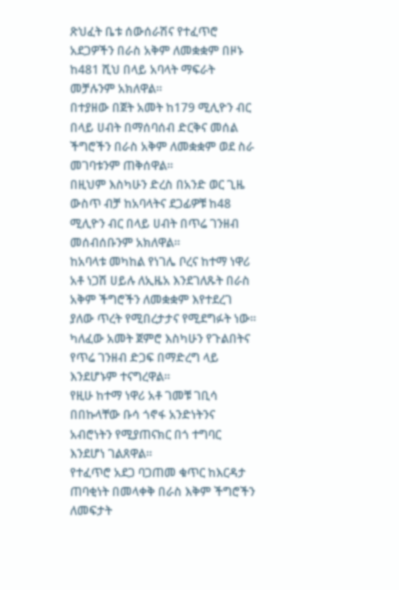ጽህፈት ቤቱ ሰውሰራሽና የተፈጥሮ አደጋዎችን በራስ አቅም ለመቋቋም በዞኑ ከ481 ሺህ በላይ አባላት ማፍራት መቻሉንም አክለዋል።
በተያዘው በጀት አመት ከ179 ሚሊዮን ብር በላይ ሀብት በማሰባሰብ ድርቅና መሰል ችግሮችን በራስ አቅም ለመቋቋም ወደ ስራ መገባቱንም ጠቅሰዋል፡፡
በዚህም እስካሁን ድረስ በአንድ ወር ጊዜ ውስጥ ብቻ ከአባላትና ደጋፊዎቹ ከ48 ሚሊዮን ብር በላይ ሀብት በጥሬ ገንዘብ መሰብሰቡንም አክለዋል።
ከአባላቱ መካከል የነገሌ ቦረና ከተማ ነዋሪ አቶ ነጋሽ ሀይሉ ለኢዜአ እንደገለጹት በራስ አቅም ችግሮችን ለመቋቋም እየተደረገ ያለው ጥረት የሚበረታታና የሚደግፉት ነው።
ካለፈው አመት ጀምሮ እስካሁን የጉልበትና የጥሬ ገንዘብ ድጋፍ በማድረግ ላይ እንደሆኑም ተናግረዋል።
የዚሁ ከተማ ነዋሪ አቶ ገመቹ ገቢሳ በበኩላቸው ቡሳ ጎኖፋ አንድነትንና አብሮነትን የሚያጠናክር በጎ ተግባር እንደሆነ ገልጸዋል፡፡
የተፈጥሮ አደጋ ባጋጠመ ቁጥር ከእርዳታ ጠባቂነት በመላቀቅ በራስ እቅም ችግሮችን ለመፍታት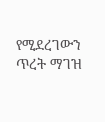የሚደረገውን ጥረት ማገዝ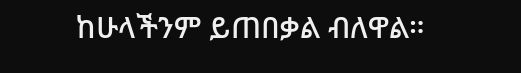ከሁላችንም ይጠበቃል ብለዋል።